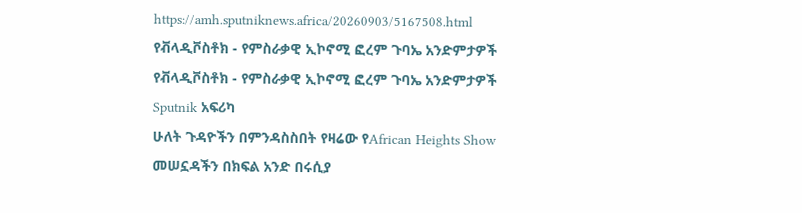https://amh.sputniknews.africa/20260903/5167508.html
የቭላዲቮስቶክ - የምስራቃዊ ኢኮኖሚ ፎረም ጉባኤ አንድምታዎች
የቭላዲቮስቶክ - የምስራቃዊ ኢኮኖሚ ፎረም ጉባኤ አንድምታዎች
Sputnik አፍሪካ
ሁለት ጉዳዮችን በምንዳስስበት የዛሬው የAfrican Heights Show መሠኗዳችን በክፍል አንድ በሩሲያ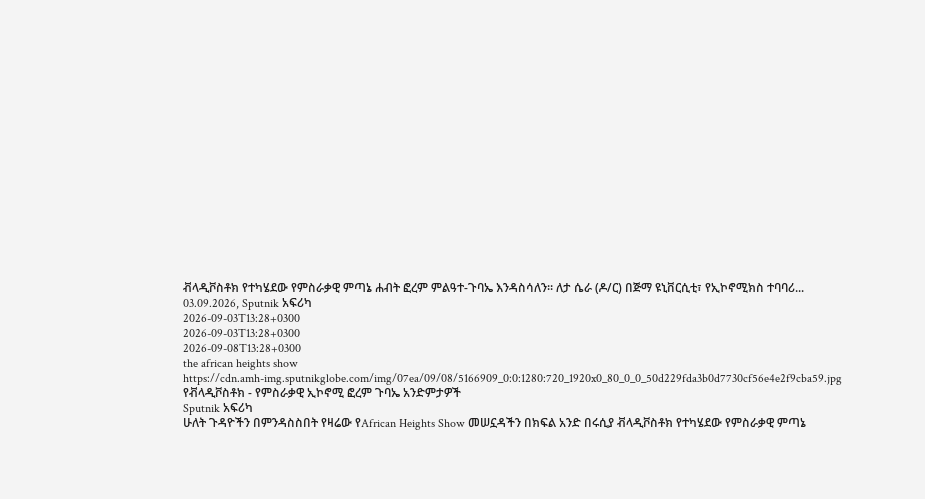ቭላዲቮስቶክ የተካሄደው የምስራቃዊ ምጣኔ ሐብት ፎረም ምልዓተ-ጉባኤ እንዳስሳለን። ለታ ሴራ (ዶ/ር) በጅማ ዩኒቨርሲቲ፣ የኢኮኖሚክስ ተባባሪ... 03.09.2026, Sputnik አፍሪካ
2026-09-03T13:28+0300
2026-09-03T13:28+0300
2026-09-08T13:28+0300
the african heights show
https://cdn.amh-img.sputnikglobe.com/img/07ea/09/08/5166909_0:0:1280:720_1920x0_80_0_0_50d229fda3b0d7730cf56e4e2f9cba59.jpg
የቭላዲቮስቶክ - የምስራቃዊ ኢኮኖሚ ፎረም ጉባኤ አንድምታዎች
Sputnik አፍሪካ
ሁለት ጉዳዮችን በምንዳስስበት የዛሬው የAfrican Heights Show መሠኗዳችን በክፍል አንድ በሩሲያ ቭላዲቮስቶክ የተካሄደው የምስራቃዊ ምጣኔ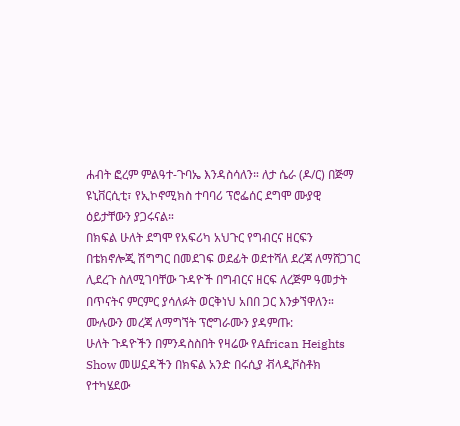ሐብት ፎረም ምልዓተ-ጉባኤ እንዳስሳለን። ለታ ሴራ (ዶ/ር) በጅማ ዩኒቨርሲቲ፣ የኢኮኖሚክስ ተባባሪ ፕሮፌሰር ደግሞ ሙያዊ ዕይታቸውን ያጋሩናል።
በክፍል ሁለት ደግሞ የአፍሪካ አህጉር የግብርና ዘርፍን በቴክኖሎጂ ሽግግር በመደገፍ ወደፊት ወደተሻለ ደረጃ ለማሸጋገር ሊደረጉ ስለሚገባቸው ጉዳዮች በግብርና ዘርፍ ለረጅም ዓመታት በጥናትና ምርምር ያሳለፉት ወርቅነህ አበበ ጋር እንቃኘዋለን።
ሙሉውን መረጃ ለማግኘት ፕሮግራሙን ያዳምጡ:
ሁለት ጉዳዮችን በምንዳስስበት የዛሬው የAfrican Heights Show መሠኗዳችን በክፍል አንድ በሩሲያ ቭላዲቮስቶክ የተካሄደው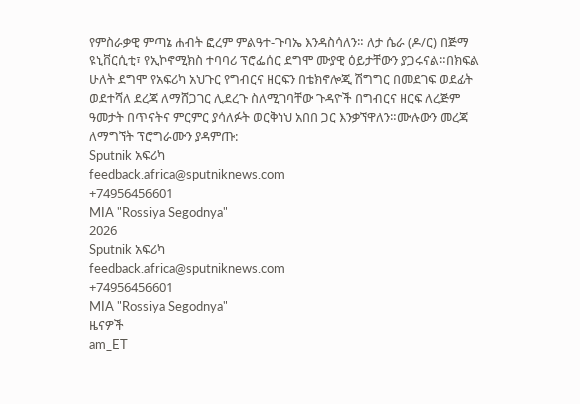የምስራቃዊ ምጣኔ ሐብት ፎረም ምልዓተ-ጉባኤ እንዳስሳለን። ለታ ሴራ (ዶ/ር) በጅማ ዩኒቨርሲቲ፣ የኢኮኖሚክስ ተባባሪ ፕሮፌሰር ደግሞ ሙያዊ ዕይታቸውን ያጋሩናል።በክፍል ሁለት ደግሞ የአፍሪካ አህጉር የግብርና ዘርፍን በቴክኖሎጂ ሽግግር በመደገፍ ወደፊት ወደተሻለ ደረጃ ለማሸጋገር ሊደረጉ ስለሚገባቸው ጉዳዮች በግብርና ዘርፍ ለረጅም ዓመታት በጥናትና ምርምር ያሳለፉት ወርቅነህ አበበ ጋር እንቃኘዋለን።ሙሉውን መረጃ ለማግኘት ፕሮግራሙን ያዳምጡ:
Sputnik አፍሪካ
feedback.africa@sputniknews.com
+74956456601
MIA "Rossiya Segodnya"
2026
Sputnik አፍሪካ
feedback.africa@sputniknews.com
+74956456601
MIA "Rossiya Segodnya"
ዜናዎች
am_ET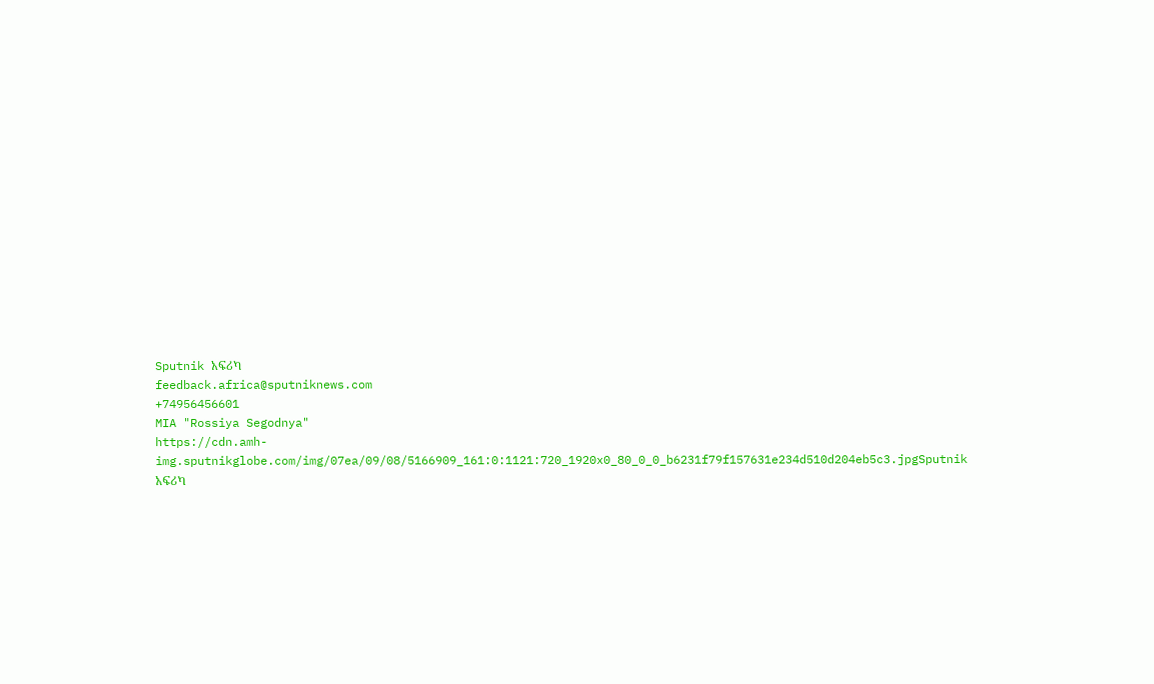Sputnik አፍሪካ
feedback.africa@sputniknews.com
+74956456601
MIA "Rossiya Segodnya"
https://cdn.amh-img.sputnikglobe.com/img/07ea/09/08/5166909_161:0:1121:720_1920x0_80_0_0_b6231f79f157631e234d510d204eb5c3.jpgSputnik አፍሪካ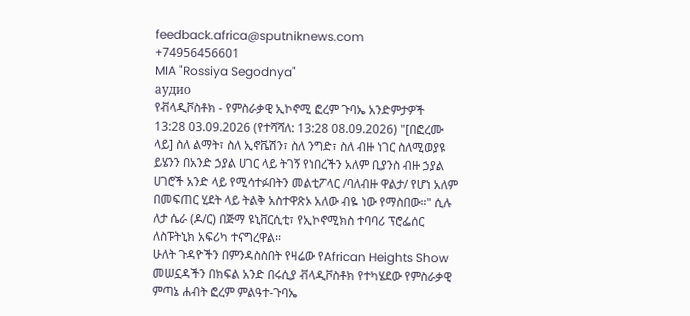feedback.africa@sputniknews.com
+74956456601
MIA "Rossiya Segodnya"
аудио
የቭላዲቮስቶክ - የምስራቃዊ ኢኮኖሚ ፎረም ጉባኤ አንድምታዎች
13:28 03.09.2026 (የተሻሻለ: 13:28 08.09.2026) "[በፎረሙ ላይ] ስለ ልማት፣ ስለ ኢኖቬሽን፣ ስለ ንግድ፣ ስለ ብዙ ነገር ስለሚወያዩ ይሄንን በአንድ ኃያል ሀገር ላይ ትገኝ የነበረችን አለም ቢያንስ ብዙ ኃያል ሀገሮች አንድ ላይ የሚሳተፉበትን መልቲፖላር /ባለብዙ ዋልታ/ የሆነ አለም በመፍጠር ሂደት ላይ ትልቅ አስተዋጽኦ አለው ብዬ ነው የማስበው።" ሲሉ ለታ ሴራ (ዶ/ር) በጅማ ዩኒቨርሲቲ፣ የኢኮኖሚክስ ተባባሪ ፕሮፌሰር ለስፑትኒክ አፍሪካ ተናግረዋል፡፡
ሁለት ጉዳዮችን በምንዳስስበት የዛሬው የAfrican Heights Show መሠኗዳችን በክፍል አንድ በሩሲያ ቭላዲቮስቶክ የተካሄደው የምስራቃዊ ምጣኔ ሐብት ፎረም ምልዓተ-ጉባኤ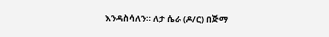እንዳስሳለን። ለታ ሴራ (ዶ/ር) በጅማ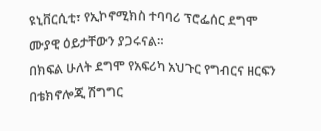ዩኒቨርሲቲ፣ የኢኮኖሚክስ ተባባሪ ፕሮፌሰር ደግሞ ሙያዊ ዕይታቸውን ያጋሩናል።
በክፍል ሁለት ደግሞ የአፍሪካ አህጉር የግብርና ዘርፍን በቴክኖሎጂ ሽግግር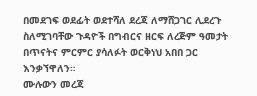በመደገፍ ወደፊት ወደተሻለ ደረጃ ለማሸጋገር ሊደረጉ ስለሚገባቸው ጉዳዮች በግብርና ዘርፍ ለረጅም ዓመታት በጥናትና ምርምር ያሳለፉት ወርቅነህ አበበ ጋር እንቃኘዋለን።
ሙሉውን መረጃ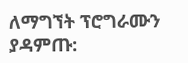ለማግኘት ፕሮግራሙን ያዳምጡ: